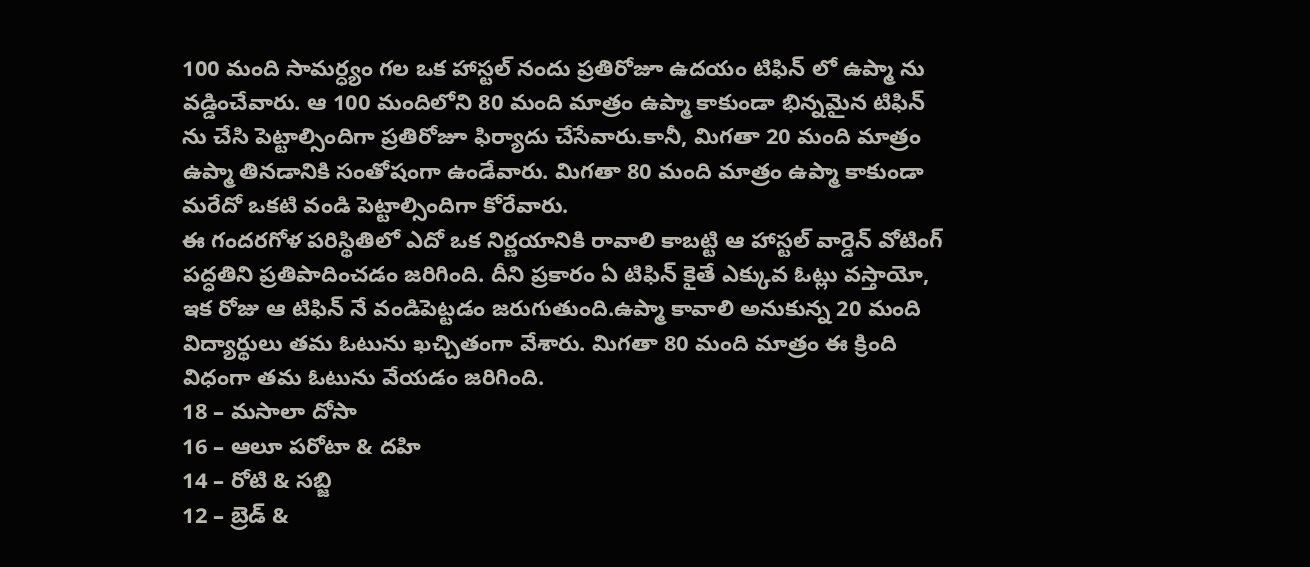100 మంది సామర్ధ్యం గల ఒక హాస్టల్ నందు ప్రతిరోజూ ఉదయం టిఫిన్ లో ఉప్మా ను వడ్డించేవారు. ఆ 100 మందిలోని 80 మంది మాత్రం ఉప్మా కాకుండా భిన్నమైన టిఫిన్ ను చేసి పెట్టాల్సిందిగా ప్రతిరోజూ ఫిర్యాదు చేసేవారు.కానీ, మిగతా 20 మంది మాత్రం ఉప్మా తినడానికి సంతోషంగా ఉండేవారు. మిగతా 80 మంది మాత్రం ఉప్మా కాకుండా మరేదో ఒకటి వండి పెట్టాల్సిందిగా కోరేవారు.
ఈ గందరగోళ పరిస్థితిలో ఎదో ఒక నిర్ణయానికి రావాలి కాబట్టి ఆ హాస్టల్ వార్డెన్ వోటింగ్ పద్ధతిని ప్రతిపాదించడం జరిగింది. దీని ప్రకారం ఏ టిఫిన్ కైతే ఎక్కువ ఓట్లు వస్తాయో, ఇక రోజు ఆ టిఫిన్ నే వండిపెట్టడం జరుగుతుంది.ఉప్మా కావాలి అనుకున్న 20 మంది విద్యార్థులు తమ ఓటును ఖచ్చితంగా వేశారు. మిగతా 80 మంది మాత్రం ఈ క్రింది విధంగా తమ ఓటును వేయడం జరిగింది.
18 – మసాలా దోసా
16 – ఆలూ పరోటా & దహి
14 – రోటి & సబ్జి
12 – బ్రెడ్ &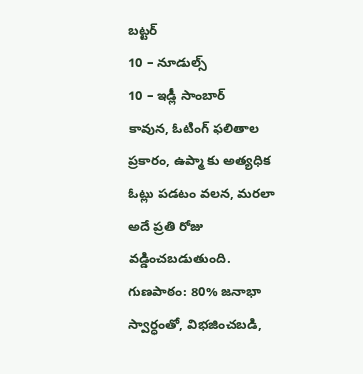బట్టర్
10 – నూడుల్స్
10 – ఇడ్లీ సాంబార్
కావున, ఓటింగ్ ఫలితాల ప్రకారం, ఉప్మా కు అత్యధిక ఓట్లు పడటం వలన, మరలా అదే ప్రతి రోజు వడ్డించబడుతుంది.
గుణపాఠం: 80% జనాభా స్వార్ధంతో, విభజించబడి,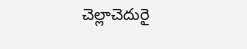చెల్లాచెదురై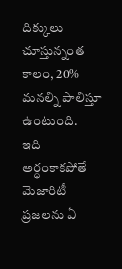దిక్కులు చూస్తున్నంత కాలం, 20% మనల్ని పాలిస్తూ ఉంటుంది.
ఇది అర్ధంకాకపోతే మెజారిటీ ప్రజలను ఏ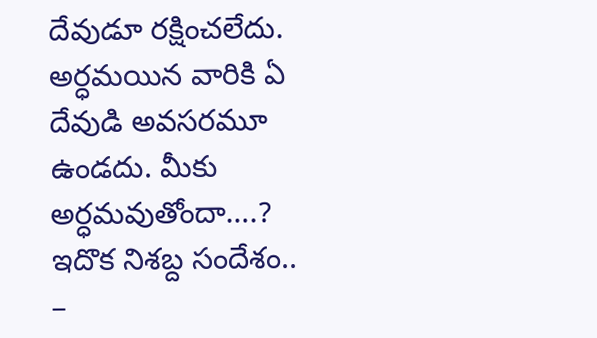దేవుడూ రక్షించలేదు. అర్ధమయిన వారికి ఏ దేవుడి అవసరమూ ఉండదు. మీకు అర్ధమవుతోందా….?
ఇదొక నిశబ్ద సందేశం..
–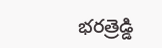భరత్రెడ్డి